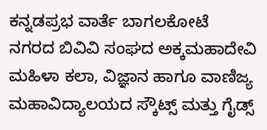ಕನ್ನಡಪ್ರಭ ವಾರ್ತೆ ಬಾಗಲಕೋಟೆ
ನಗರದ ಬಿವಿವಿ ಸಂಘದ ಅಕ್ಕಮಹಾದೇವಿ ಮಹಿಳಾ ಕಲಾ, ವಿಜ್ಞಾನ ಹಾಗೂ ವಾಣಿಜ್ಯ ಮಹಾವಿದ್ಯಾಲಯದ ಸ್ಕೌಟ್ಸ್ ಮತ್ತು ಗೈಡ್ಸ್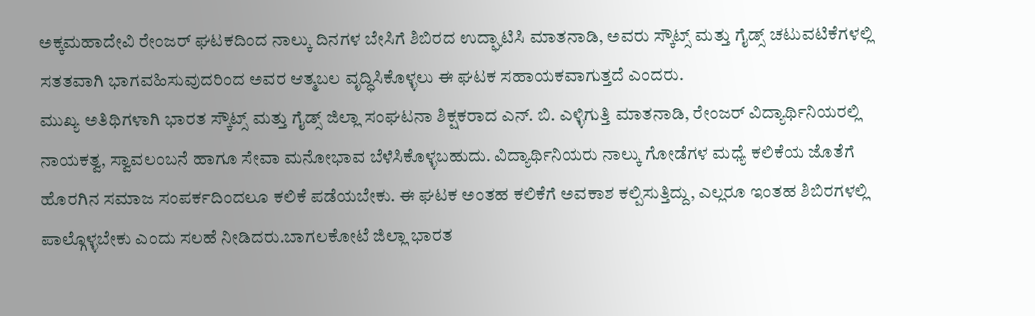ಅಕ್ಕಮಹಾದೇವಿ ರೇಂಜರ್ ಘಟಕದಿಂದ ನಾಲ್ಕು ದಿನಗಳ ಬೇಸಿಗೆ ಶಿಬಿರದ ಉದ್ಘಾಟಿಸಿ ಮಾತನಾಡಿ, ಅವರು ಸ್ಕೌಟ್ಸ್ ಮತ್ತು ಗೈಡ್ಸ್ ಚಟುವಟಿಕೆಗಳಲ್ಲಿ ಸತತವಾಗಿ ಭಾಗವಹಿಸುವುದರಿಂದ ಅವರ ಆತ್ಮಬಲ ವೃದ್ಧಿಸಿಕೊಳ್ಳಲು ಈ ಘಟಕ ಸಹಾಯಕವಾಗುತ್ತದೆ ಎಂದರು.
ಮುಖ್ಯ ಅತಿಥಿಗಳಾಗಿ ಭಾರತ ಸ್ಕೌಟ್ಸ್ ಮತ್ತು ಗೈಡ್ಸ್ ಜಿಲ್ಲಾ ಸಂಘಟನಾ ಶಿಕ್ಷಕರಾದ ಎನ್. ಬಿ. ಎಳ್ಳಿಗುತ್ತಿ ಮಾತನಾಡಿ, ರೇಂಜರ್ ವಿದ್ಯಾರ್ಥಿನಿಯರಲ್ಲಿ ನಾಯಕತ್ವ, ಸ್ವಾವಲಂಬನೆ ಹಾಗೂ ಸೇವಾ ಮನೋಭಾವ ಬೆಳೆಸಿಕೊಳ್ಳಬಹುದು. ವಿದ್ಯಾರ್ಥಿನಿಯರು ನಾಲ್ಕು ಗೋಡೆಗಳ ಮಧ್ಯೆ ಕಲಿಕೆಯ ಜೊತೆಗೆ ಹೊರಗಿನ ಸಮಾಜ ಸಂಪರ್ಕದಿಂದಲೂ ಕಲಿಕೆ ಪಡೆಯಬೇಕು. ಈ ಘಟಕ ಅಂತಹ ಕಲಿಕೆಗೆ ಅವಕಾಶ ಕಲ್ಪಿಸುತ್ತಿದ್ದು, ಎಲ್ಲರೂ ಇಂತಹ ಶಿಬಿರಗಳಲ್ಲಿ ಪಾಲ್ಗೊಳ್ಳಬೇಕು ಎಂದು ಸಲಹೆ ನೀಡಿದರು.ಬಾಗಲಕೋಟೆ ಜಿಲ್ಲಾ ಭಾರತ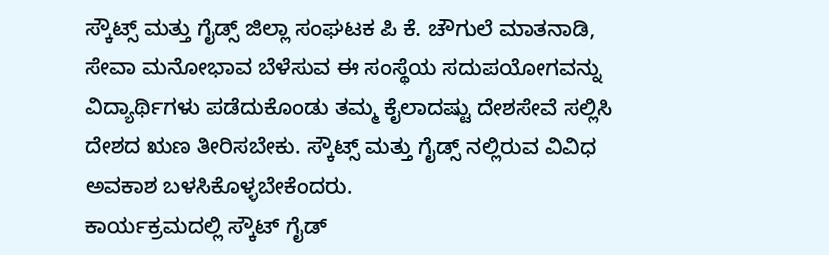ಸ್ಕೌಟ್ಸ್ ಮತ್ತು ಗೈಡ್ಸ್ ಜಿಲ್ಲಾ ಸಂಘಟಕ ಪಿ ಕೆ. ಚೌಗುಲೆ ಮಾತನಾಡಿ, ಸೇವಾ ಮನೋಭಾವ ಬೆಳೆಸುವ ಈ ಸಂಸ್ಥೆಯ ಸದುಪಯೋಗವನ್ನು ವಿದ್ಯಾರ್ಥಿಗಳು ಪಡೆದುಕೊಂಡು ತಮ್ಮ ಕೈಲಾದಷ್ಟು ದೇಶಸೇವೆ ಸಲ್ಲಿಸಿ ದೇಶದ ಋಣ ತೀರಿಸಬೇಕು. ಸ್ಕೌಟ್ಸ್ ಮತ್ತು ಗೈಡ್ಸ್ ನಲ್ಲಿರುವ ವಿವಿಧ ಅವಕಾಶ ಬಳಸಿಕೊಳ್ಳಬೇಕೆಂದರು.
ಕಾರ್ಯಕ್ರಮದಲ್ಲಿ ಸ್ಕೌಟ್ ಗೈಡ್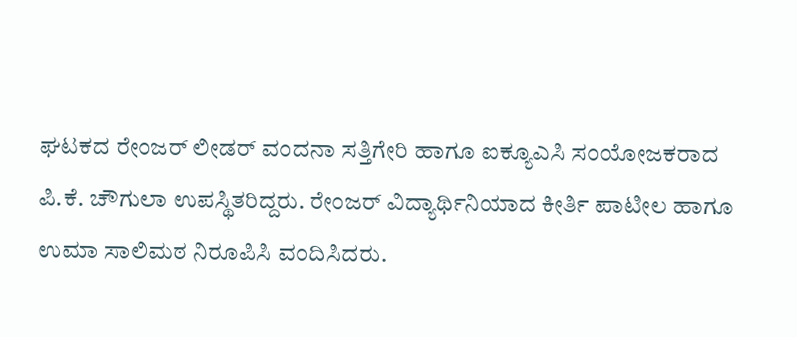ಘಟಕದ ರೇಂಜರ್ ಲೀಡರ್ ವಂದನಾ ಸತ್ತಿಗೇರಿ ಹಾಗೂ ಐಕ್ಯೂಎಸಿ ಸಂಯೋಜಕರಾದ ಪಿ.ಕೆ. ಚೌಗುಲಾ ಉಪಸ್ಥಿತರಿದ್ದರು. ರೇಂಜರ್ ವಿದ್ಯಾರ್ಥಿನಿಯಾದ ಕೀರ್ತಿ ಪಾಟೀಲ ಹಾಗೂ ಉಮಾ ಸಾಲಿಮಠ ನಿರೂಪಿಸಿ ವಂದಿಸಿದರು.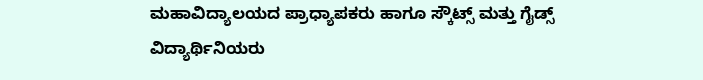ಮಹಾವಿದ್ಯಾಲಯದ ಪ್ರಾಧ್ಯಾಪಕರು ಹಾಗೂ ಸ್ಕೌಟ್ಸ್ ಮತ್ತು ಗೈಡ್ಸ್ ವಿದ್ಯಾರ್ಥಿನಿಯರು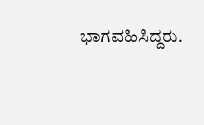ಭಾಗವಹಿಸಿದ್ದರು.